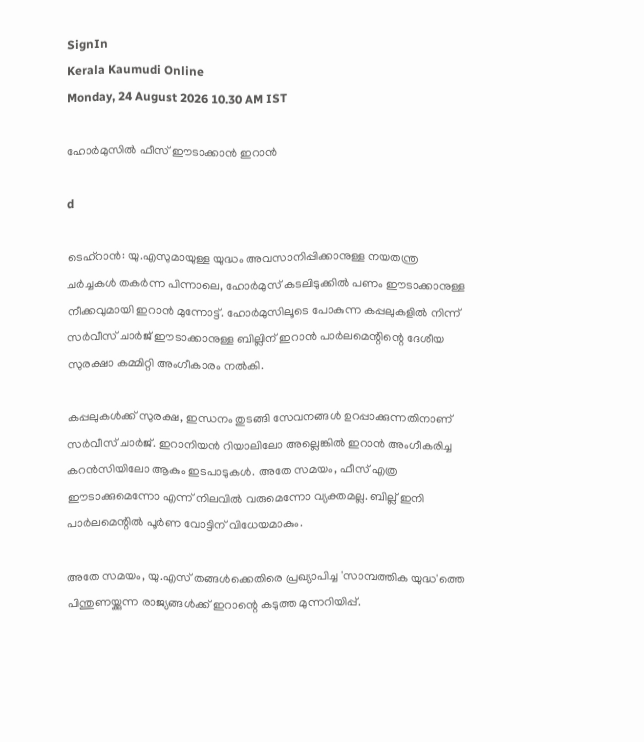SignIn
Kerala Kaumudi Online
Monday, 24 August 2026 10.30 AM IST

ഹോർമുസിൽ ഫീസ് ഈടാക്കാൻ ഇറാൻ

d

ടെഹ്റാൻ: യു.എസുമായുള്ള യുദ്ധം അവസാനിപ്പിക്കാനുള്ള നയതന്ത്ര ചർച്ചകൾ തകർന്ന പിന്നാലെ, ഹോർമുസ് കടലിടുക്കിൽ പണം ഈടാക്കാനുള്ള നീക്കവുമായി ഇറാൻ മുന്നോട്ട്. ഹോർമുസിലൂടെ പോകുന്ന കപ്പലുകളിൽ നിന്ന് സർവീസ് ചാർജ് ഈടാക്കാനുള്ള ബില്ലിന് ഇറാൻ പാർലമെന്റിന്റെ ദേശീയ സുരക്ഷാ കമ്മിറ്റി അംഗീകാരം നൽകി.

കപ്പലുകൾക്ക് സുരക്ഷ, ഇന്ധനം തുടങ്ങി സേവനങ്ങൾ ഉറപ്പാക്കുന്നതിനാണ് സർവീസ് ചാർജ്. ഇറാനിയൻ റിയാലിലോ അല്ലെങ്കിൽ ഇറാൻ അംഗീകരിച്ച കറൻസിയിലോ ആകും ഇടപാടുകൾ. അതേ സമയം, ഫീസ് എത്ര ഈടാക്കുമെന്നോ എന്ന് നിലവിൽ വരുമെന്നോ വ്യക്തമല്ല. ബില്ല് ഇനി പാർലമെന്റിൽ പൂർണ വോട്ടിന് വിധേയമാകും.

അതേ സമയം, യു.എസ് തങ്ങൾക്കെതിരെ പ്രഖ്യാപിച്ച 'സാമ്പത്തിക യുദ്ധ'ത്തെ പിന്തുണയ്ക്കുന്ന രാജ്യങ്ങൾക്ക് ഇറാന്റെ കടുത്ത മുന്നറിയിപ്പ്.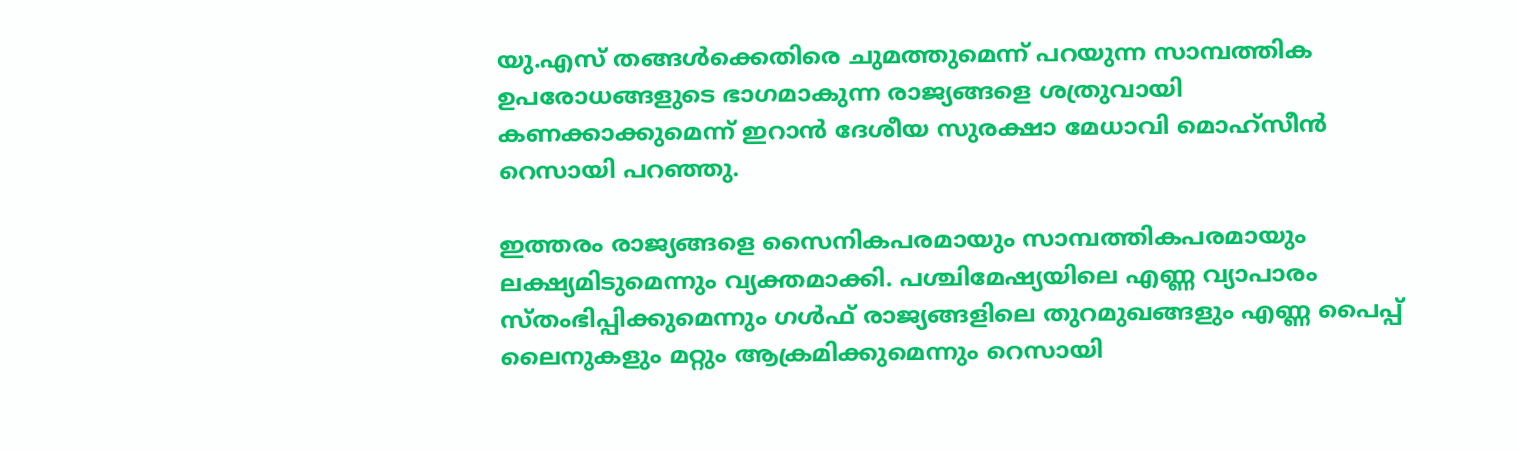യു.എസ് തങ്ങൾക്കെതിരെ ചുമത്തുമെന്ന് പറയുന്ന സാമ്പത്തിക ഉപരോധങ്ങളുടെ ഭാഗമാകുന്ന രാജ്യങ്ങളെ ശത്രുവായി കണക്കാക്കുമെന്ന് ഇറാൻ ദേശീയ സുരക്ഷാ മേധാവി മൊഹ്‌സീൻ റെസായി പറഞ്ഞു.

ഇത്തരം രാജ്യങ്ങളെ സൈനികപരമായും സാമ്പത്തികപരമായും ലക്ഷ്യമിടുമെന്നും വ്യക്തമാക്കി. പശ്ചിമേഷ്യയിലെ എണ്ണ വ്യാപാരം സ്തംഭിപ്പിക്കുമെന്നും ഗൾഫ് രാജ്യങ്ങളിലെ തുറമുഖങ്ങളും എണ്ണ പൈപ്പ് ലൈനുകളും മറ്റും ആക്രമിക്കുമെന്നും റെസായി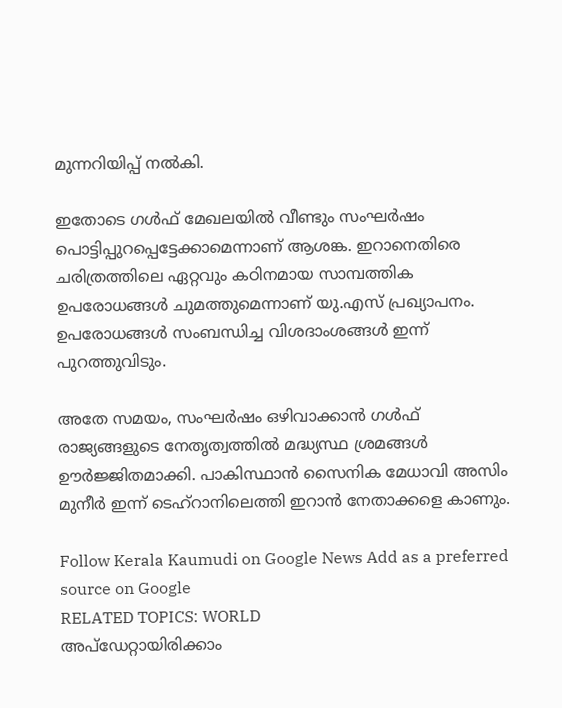മുന്നറിയിപ്പ് നൽകി.

ഇതോടെ ഗൾഫ് മേഖലയിൽ വീണ്ടും സംഘർഷം പൊട്ടിപ്പുറപ്പെട്ടേക്കാമെന്നാണ് ആശങ്ക. ഇറാനെതിരെ ചരിത്രത്തിലെ ഏറ്റവും കഠിനമായ സാമ്പത്തിക ഉപരോധങ്ങൾ ചുമത്തുമെന്നാണ് യു.എസ് പ്രഖ്യാപനം. ഉപരോധങ്ങൾ സംബന്ധിച്ച വിശദാംശങ്ങൾ ഇന്ന് പുറത്തുവിടും.

അതേ സമയം, സംഘർഷം ഒഴിവാക്കാൻ ഗൾഫ് രാജ്യങ്ങളുടെ നേതൃത്വത്തിൽ മദ്ധ്യസ്ഥ ശ്രമങ്ങൾ ഊർജ്ജിതമാക്കി. പാകിസ്ഥാൻ സൈനിക മേധാവി അസിം മുനീർ ഇന്ന് ടെഹ്റാനിലെത്തി ഇറാൻ നേതാക്കളെ കാണും.

Follow Kerala Kaumudi on Google News Add as a preferred source on Google
RELATED TOPICS: WORLD
അപ്ഡേറ്റായിരിക്കാം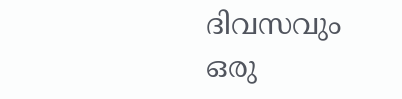ദിവസവും
ഒരു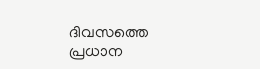ദിവസത്തെ പ്രധാന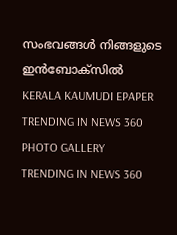സംഭവങ്ങൾ നിങ്ങളുടെ ഇൻബോക്സിൽ
KERALA KAUMUDI EPAPER
TRENDING IN NEWS 360
PHOTO GALLERY
TRENDING IN NEWS 360